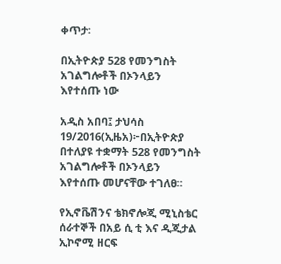ቀጥታ፡

በኢትዮጵያ 528 የመንግስት አገልግሎቶች በኦንላይን እየተሰጡ ነው

አዲስ አበባ፤ ታህሳስ 19/2016(ኢዜአ)፦በኢትዮጵያ በተለያዩ ተቋማት 528 የመንግስት አገልግሎቶች በኦንላይን እየተሰጡ መሆናቸው ተገለፀ።

የኢኖቬሽንና ቴክኖሎጂ ሚኒስቴር ሰራተኞች በአይ ሲ ቲ እና ዲጂታል ኢኮኖሚ ዘርፍ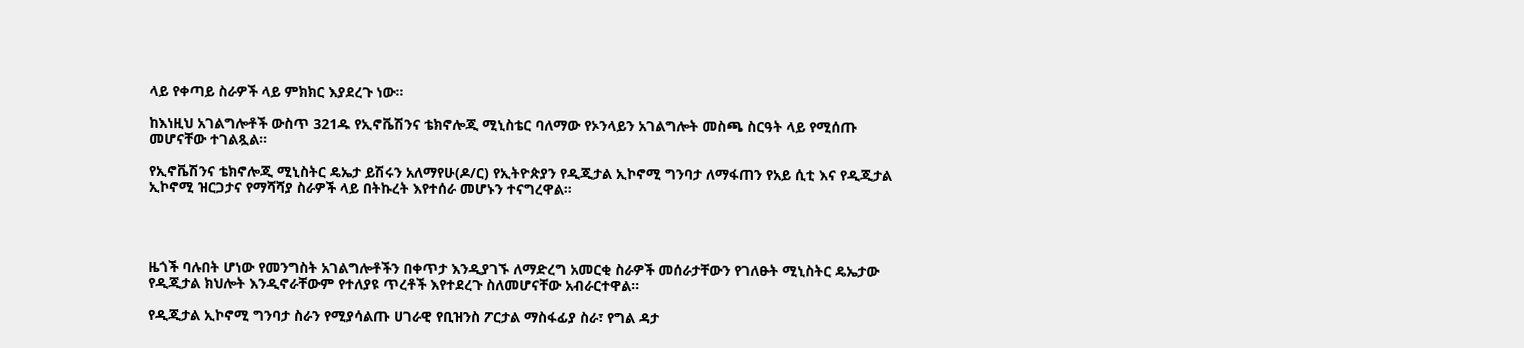ላይ የቀጣይ ስራዎች ላይ ምክክር እያደረጉ ነው።

ከእነዚህ አገልግሎቶች ውስጥ 321ዱ የኢኖቬሽንና ቴክኖሎጂ ሚኒስቴር ባለማው የኦንላይን አገልግሎት መስጫ ስርዓት ላይ የሚሰጡ መሆናቸው ተገልጿል።

የኢኖቬሽንና ቴክኖሎጂ ሚኒስትር ዴኤታ ይሽሩን አለማየሁ(ዶ/ር) የኢትዮጵያን የዲጂታል ኢኮኖሚ ግንባታ ለማፋጠን የአይ ሲቲ እና የዲጂታል ኢኮኖሚ ዝርጋታና የማሻሻያ ስራዎች ላይ በትኩረት እየተሰራ መሆኑን ተናግረዋል።




ዜጎች ባሉበት ሆነው የመንግስት አገልግሎቶችን በቀጥታ እንዲያገኙ ለማድረግ አመርቂ ስራዎች መሰራታቸውን የገለፁት ሚኒስትር ዴኤታው የዲጂታል ክህሎት እንዲኖራቸውም የተለያዩ ጥረቶች እየተደረጉ ስለመሆናቸው አብራርተዋል።

የዲጂታል ኢኮኖሚ ግንባታ ስራን የሚያሳልጡ ሀገራዊ የቢዝንስ ፖርታል ማስፋፊያ ስራ፣ የግል ዳታ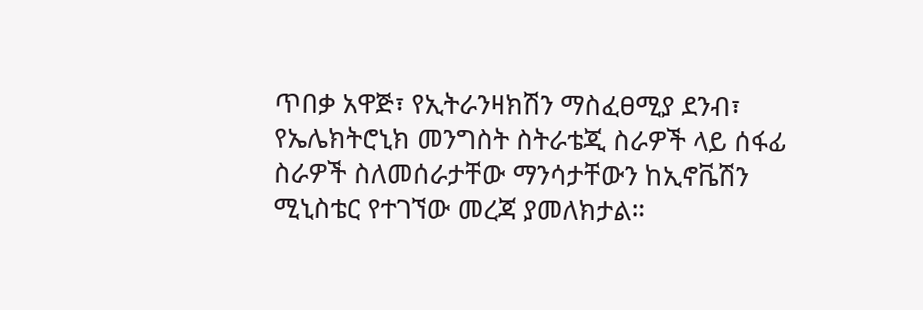ጥበቃ አዋጅ፣ የኢትራንዛክሽን ማስፈፀሚያ ደንብ፣ የኤሌክትሮኒክ መንግስት ስትራቴጂ ስራዎች ላይ ሰፋፊ ስራዎች ስለመሰራታቸው ማንሳታቸውን ከኢኖቬሽን ሚኒስቴር የተገኘው መረጃ ያመለክታል።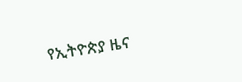የኢትዮጵያ ዜና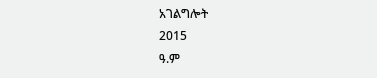አገልግሎት
2015
ዓ.ም